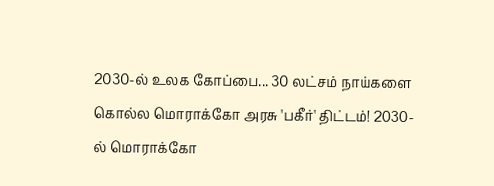2030-ல் உலக கோப்பை... 30 லட்சம் நாய்களை கொல்ல மொராக்கோ அரசு 'பகீர்' திட்டம்! 2030-ல் மொராக்கோ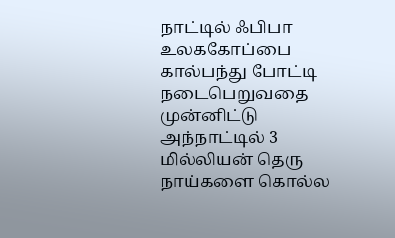நாட்டில் ஃபிபா உலககோப்பை கால்பந்து போட்டி நடைபெறுவதை முன்னிட்டு அந்நாட்டில் 3 மில்லியன் தெரு நாய்களை கொல்ல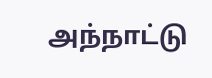அந்நாட்டு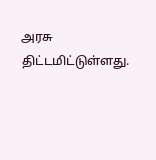அரசு திட்டமிட்டுள்ளது.